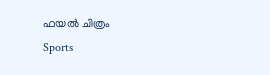ഫയല്‍ ചിത്രം
Sports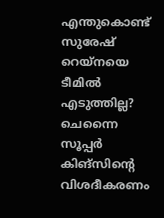എന്തുകൊണ്ട് സുരേഷ് റെയ്‌നയെ ടീമില്‍ എടുത്തില്ല? ചെന്നൈ സൂപ്പര്‍ കിങ്‌സിന്റെ വിശദീകരണം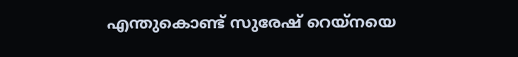എന്തുകൊണ്ട് സുരേഷ് റെയ്‌നയെ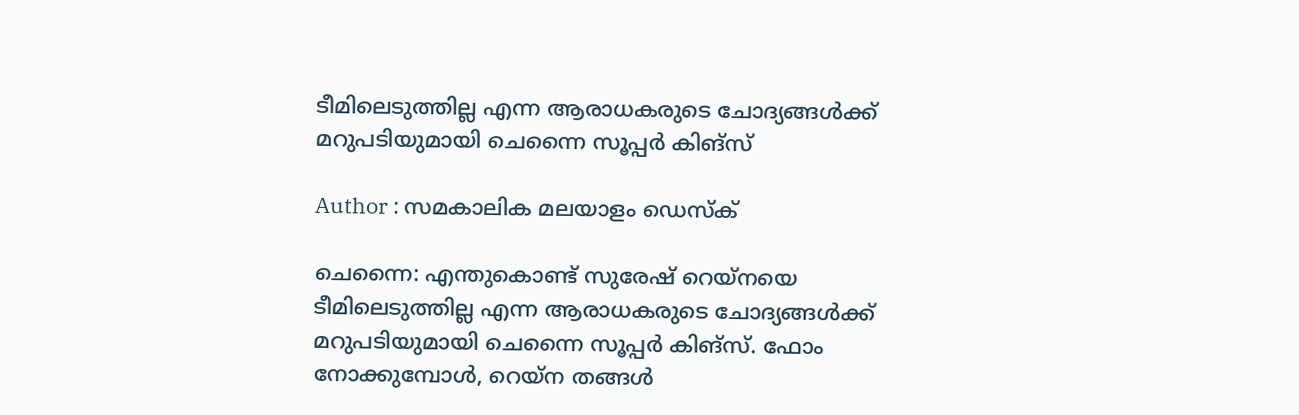ടീമിലെടുത്തില്ല എന്ന ആരാധകരുടെ ചോദ്യങ്ങള്‍ക്ക് മറുപടിയുമായി ചെന്നൈ സൂപ്പര്‍ കിങ്‌സ്

Author : സമകാലിക മലയാളം ഡെസ്ക്

ചെന്നൈ: എന്തുകൊണ്ട് സുരേഷ് റെയ്‌നയെ ടീമിലെടുത്തില്ല എന്ന ആരാധകരുടെ ചോദ്യങ്ങള്‍ക്ക് മറുപടിയുമായി ചെന്നൈ സൂപ്പര്‍ കിങ്‌സ്. ഫോം നോക്കുമ്പോള്‍, റെയ്‌ന തങ്ങള്‍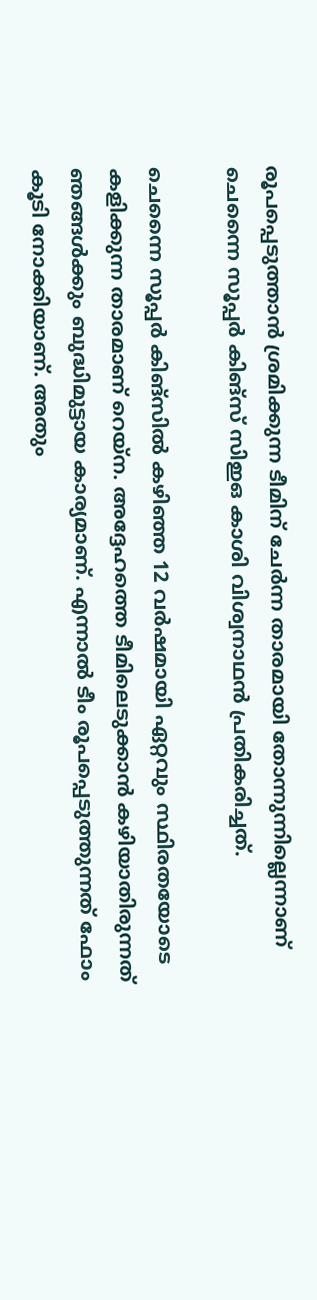രൂപപ്പെടുത്താന്‍ ശ്രമിക്കുന്ന ടീമിന് ചേര്‍ന്ന താരമായി തോന്നുന്നില്ലെന്നാണ് ചെന്നൈ സൂപ്പര്‍ കിങ്‌സ് സിഇഒ കാശി വിശ്വനാഥന്‍ പ്രതികരിച്ചത്.

ചെന്നൈ സൂപ്പര്‍ കിങ്‌സില്‍ കഴിഞ്ഞ 12 വര്‍ഷമായി ഏറ്റവും സ്ഥിരതയോടെ കളിക്കുന്ന താരമാണ് റെയ്‌ന. അദ്ദേഹത്തെ ടീമിലെടുക്കാന്‍ കഴിയാതിരുന്നത് ഞങ്ങള്‍ക്കും ബുദ്ധിമുട്ടായ കാര്യമാണ്. എന്നാല്‍ ടീം രൂപപ്പെടുത്തുന്നത് ഫോം കൂടി നോക്കിയാണ്. അതും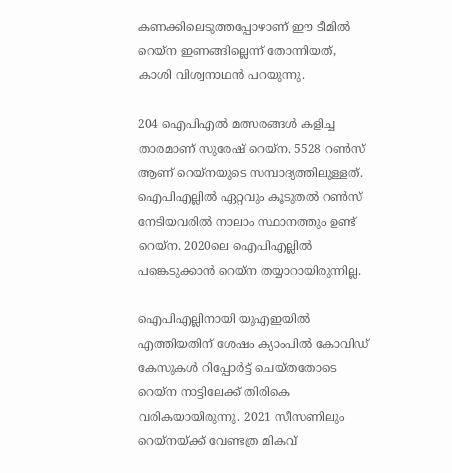കണക്കിലെടുത്തപ്പോഴാണ് ഈ ടീമില്‍ റെയ്‌ന ഇണങ്ങില്ലെന്ന് തോന്നിയത്, കാശി വിശ്വനാഥന്‍ പറയുന്നു.

204 ഐപിഎല്‍ മത്സരങ്ങള്‍ കളിച്ച താരമാണ് സുരേഷ് റെയ്‌ന. 5528 റണ്‍സ് ആണ് റെയ്‌നയുടെ സമ്പാദ്യത്തിലുള്ളത്. ഐപിഎല്ലില്‍ ഏറ്റവും കൂടുതല്‍ റണ്‍സ് നേടിയവരില്‍ നാലാം സ്ഥാനത്തും ഉണ്ട് റെയ്‌ന. 2020ലെ ഐപിഎല്ലില്‍ പങ്കെടുക്കാന്‍ റെയ്‌ന തയ്യാറായിരുന്നില്ല.

ഐപിഎല്ലിനായി യുഎഇയില്‍ എത്തിയതിന് ശേഷം ക്യാംപില്‍ കോവിഡ് കേസുകള്‍ റിപ്പോര്‍ട്ട് ചെയ്തതോടെ റെയ്‌ന നാട്ടിലേക്ക് തിരികെ വരികയായിരുന്നു. 2021 സീസണിലും റെയ്‌നയ്ക്ക് വേണ്ടത്ര മികവ്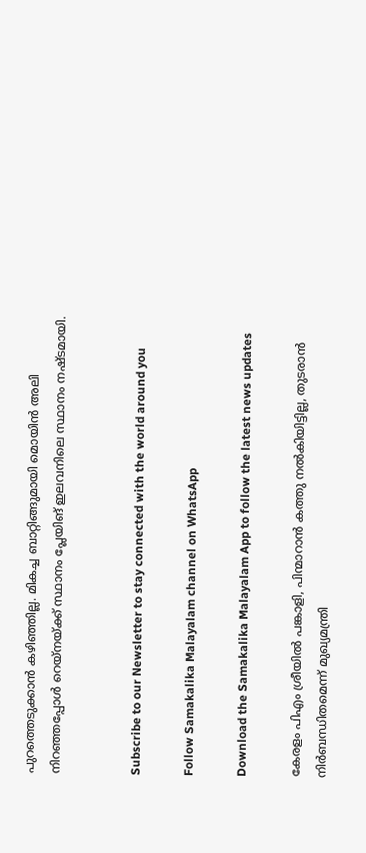പുറത്തെടുക്കാന്‍ കഴിഞ്ഞില്ല. മികച്ച ബാറ്റിങ്ങുമായി മൊയിന്‍ അലി നിറഞ്ഞപ്പോള്‍ റെയ്‌നയ്ക്ക് സ്ഥാനം പ്ലേയിങ് ഇലവനിലെ സ്ഥാനം നഷ്ടമായി.


Subscribe to our Newsletter to stay connected with the world around you

Follow Samakalika Malayalam channel on WhatsApp

Download the Samakalika Malayalam App to follow the latest news updates

കേരളം പിഎം ശ്രീയില്‍ പങ്കാളി, പിന്മാറാന്‍ കത്തു നല്‍കിയിട്ടില്ല, തുടരാന്‍ നിര്‍ബന്ധിതമെന്ന് മുഖ്യമന്ത്രി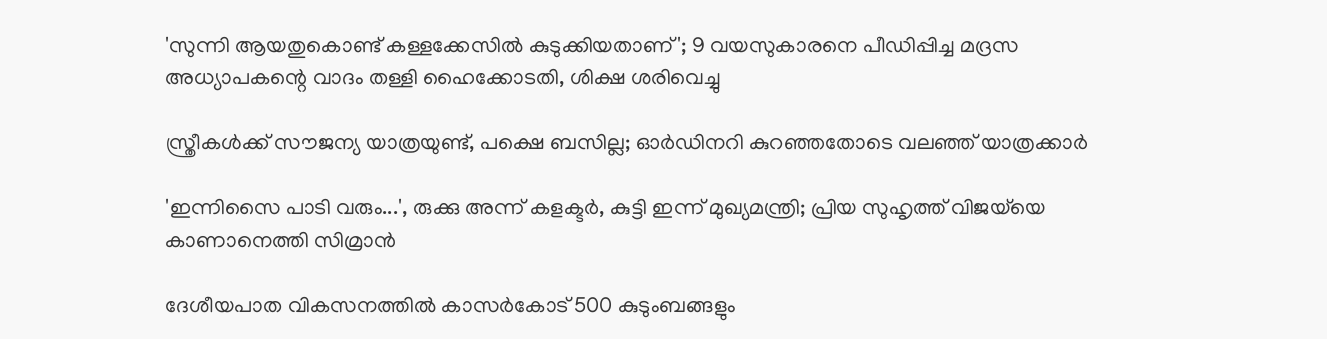'സുന്നി ആയതുകൊണ്ട് കള്ളക്കേസില്‍ കുടുക്കിയതാണ്'; 9 വയസുകാരനെ പീഡിപ്പിച്ച മദ്രസ അധ്യാപകന്റെ വാദം തള്ളി ഹൈക്കോടതി, ശിക്ഷ ശരിവെച്ചു

സ്ത്രീകൾക്ക് സൗജന്യ യാത്രയുണ്ട്, പക്ഷെ ബസില്ല; ഓർഡിനറി കുറഞ്ഞതോടെ വലഞ്ഞ് യാത്രക്കാർ

'ഇന്നിസൈ പാടി വരും...', രുക്കു അന്ന് കളക്ടർ, കുട്ടി ഇന്ന് മുഖ്യമന്ത്രി; പ്രിയ സുഹൃത്ത് വിജയ്‌യെ കാണാനെത്തി സിമ്രാൻ

ദേശീയപാത വികസനത്തിൽ കാസർകോട് 500 കുടുംബങ്ങളും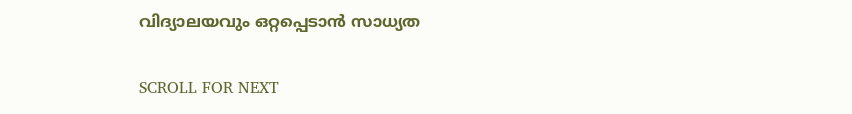വിദ്യാലയവും ഒറ്റപ്പെടാൻ സാധ്യത

SCROLL FOR NEXT